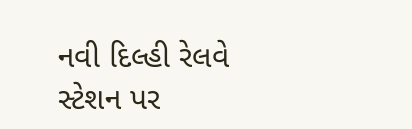નવી દિલ્હી રેલવે સ્ટેશન પર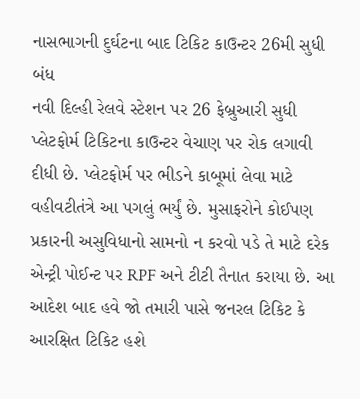નાસભાગની દુર્ઘટના બાદ ટિકિટ કાઉન્ટર 26મી સુધી બંધ
નવી દિલ્હી રેલવે સ્ટેશન પર 26 ફેબ્રુઆરી સુધી પ્લેટફોર્મ ટિકિટના કાઉન્ટર વેચાણ પર રોક લગાવી દીધી છે. પ્લેટફોર્મ પર ભીડને કાબૂમાં લેવા માટે વહીવટીતંત્રે આ પગલું ભર્યું છે. મુસાફરોને કોઈપણ પ્રકારની અસુવિધાનો સામનો ન કરવો પડે તે માટે દરેક એન્ટ્રી પોઈન્ટ પર RPF અને ટીટી તૈનાત કરાયા છે. આ આદેશ બાદ હવે જો તમારી પાસે જનરલ ટિકિટ કે આરક્ષિત ટિકિટ હશે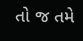તો જ તમે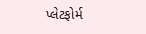પ્લેટફોર્મ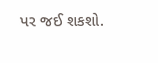પર જઈ શકશો.